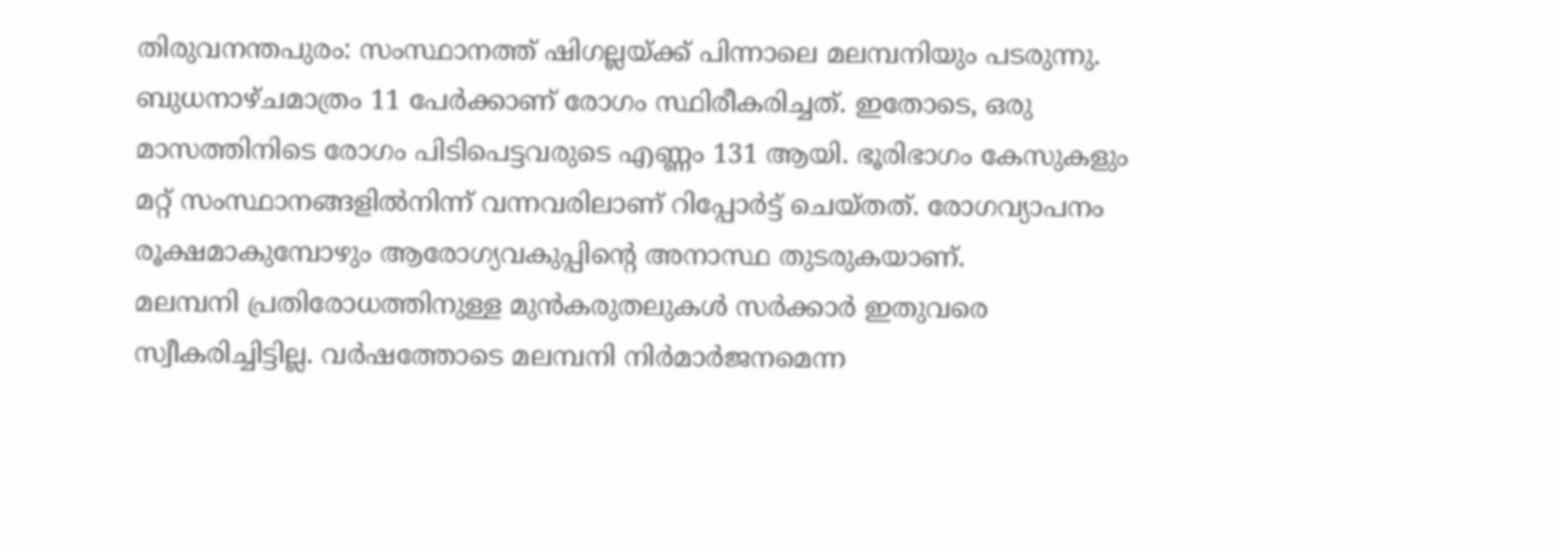തിരുവനന്തപുരം: സംസ്ഥാനത്ത് ഷിഗല്ലയ്ക്ക് പിന്നാലെ മലമ്പനിയും പടരുന്നു. ബുധനാഴ്ചമാത്രം 11 പേർക്കാണ് രോഗം സ്ഥിരീകരിച്ചത്. ഇതോടെ, ഒരു മാസത്തിനിടെ രോഗം പിടിപെട്ടവരുടെ എണ്ണം 131 ആയി. ഭൂരിഭാഗം കേസുകളും മറ്റ് സംസ്ഥാനങ്ങളിൽനിന്ന് വന്നവരിലാണ് റിപ്പോർട്ട് ചെയ്തത്. രോഗവ്യാപനം രൂക്ഷമാകുമ്പോഴും ആരോഗ്യവകുപ്പിന്റെ അനാസ്ഥ തുടരുകയാണ്.
മലമ്പനി പ്രതിരോധത്തിനുള്ള മുൻകരുതലുകൾ സർക്കാർ ഇതുവരെ സ്വീകരിച്ചിട്ടില്ല. വർഷത്തോടെ മലമ്പനി നിർമാർജനമെന്ന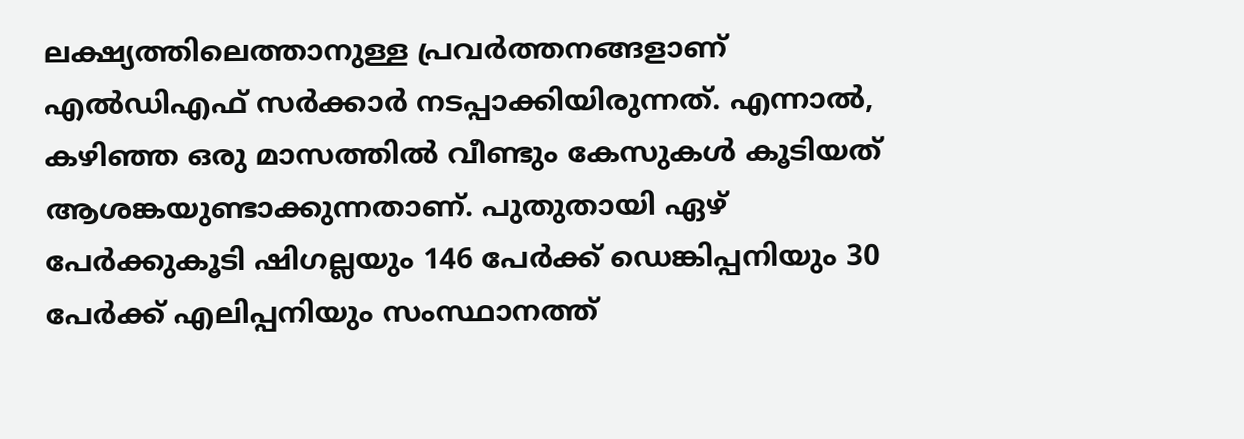ലക്ഷ്യത്തിലെത്താനുള്ള പ്രവർത്തനങ്ങളാണ് എൽഡിഎഫ് സർക്കാർ നടപ്പാക്കിയിരുന്നത്. എന്നാൽ, കഴിഞ്ഞ ഒരു മാസത്തിൽ വീണ്ടും കേസുകൾ കൂടിയത് ആശങ്കയുണ്ടാക്കുന്നതാണ്. പുതുതായി ഏഴ് പേർക്കുകൂടി ഷിഗല്ലയും 146 പേർക്ക് ഡെങ്കിപ്പനിയും 30 പേർക്ക് എലിപ്പനിയും സംസ്ഥാനത്ത്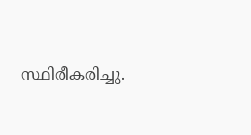സ്ഥിരീകരിച്ചു.